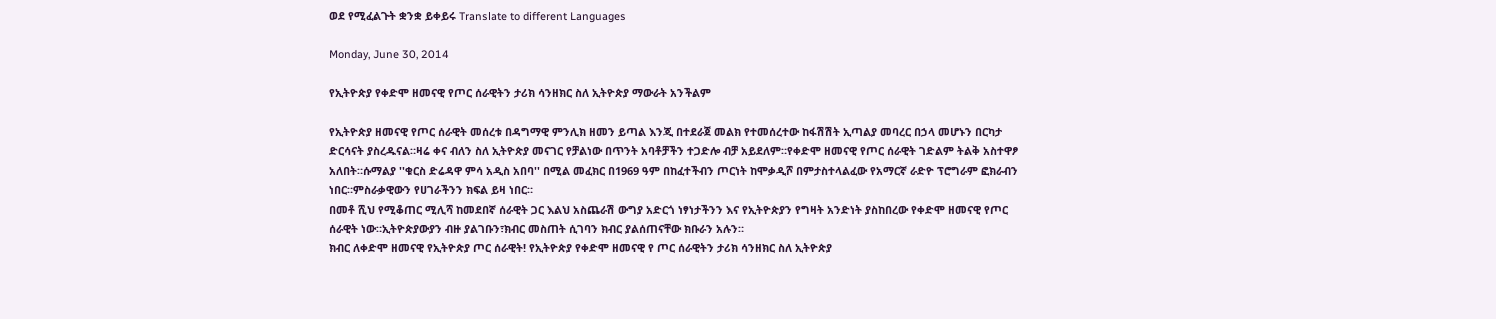ወደ የሚፈልጉት ቋንቋ ይቀይሩ Translate to different Languages

Monday, June 30, 2014

የኢትዮጵያ የቀድሞ ዘመናዊ የጦር ሰራዊትን ታሪክ ሳንዘክር ስለ ኢትዮጵያ ማውራት አንችልም

የኢትዮጵያ ዘመናዊ የጦር ሰራዊት መሰረቱ በዳግማዊ ምንሊክ ዘመን ይጣል እንጂ በተደራጀ መልክ የተመሰረተው ከፋሽሽት ኢጣልያ መባረር በኃላ መሆኑን በርካታ ድርሳናት ያስረዱናል።ዛሬ ቀና ብለን ስለ ኢትዮጵያ መናገር የቻልነው በጥንት አባቶቻችን ተጋድሎ ብቻ አይደለም።የቀድሞ ዘመናዊ የጦር ሰራዊት ገድልም ትልቅ አስተዋፆ አለበት።ሱማልያ ''ቁርስ ድሬዳዋ ምሳ አዲስ አበባ'' በሚል መፈክር በ1969 ዓም በከፈተችብን ጦርነት ከሞቃዲሾ በምታስተላልፈው የአማርኛ ራድዮ ፕሮግራም ፎክራብን ነበር።ምስራቃዊውን የሀገራችንን ክፍል ይዛ ነበር።
በመቶ ሺህ የሚቆጠር ሚሊሻ ከመደበኛ ሰራዊት ጋር እልህ አስጨራሽ ውግያ አድርጎ ነፃነታችንን እና የኢትዮጵያን የግዛት አንድነት ያስከበረው የቀድሞ ዘመናዊ የጦር ሰራዊት ነው።ኢትዮጵያውያን ብዙ ያልገቡን፣ክብር መስጠት ሲገባን ክብር ያልሰጠናቸው ክቡራን አሉን።
ክብር ለቀድሞ ዘመናዊ የኢትዮጵያ ጦር ሰራዊት! የኢትዮጵያ የቀድሞ ዘመናዊ የ ጦር ሰራዊትን ታሪክ ሳንዘክር ስለ ኢትዮጵያ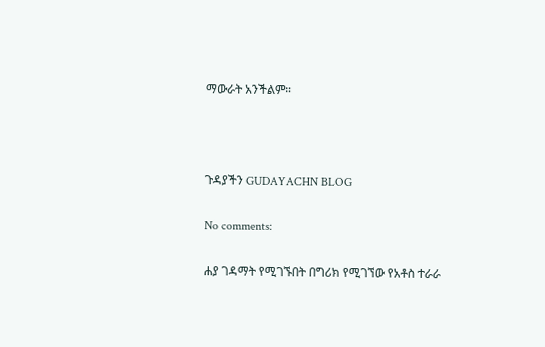ማውራት አንችልም።



ጉዳያችን GUDAYACHN BLOG

No comments:

ሐያ ገዳማት የሚገኙበት በግሪክ የሚገኘው የአቶስ ተራራ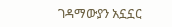ገዳማውያን አኗኗር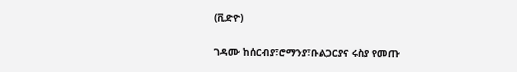(ቪድዮ)

ገዳሙ ከሰርብያ፣ሮማንያ፣ቡልጋርያና ሩስያ የመጡ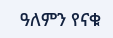ዓለምን የናቁ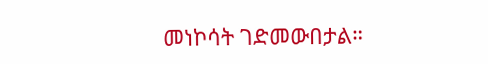መነኮሳት ገድመውበታል።